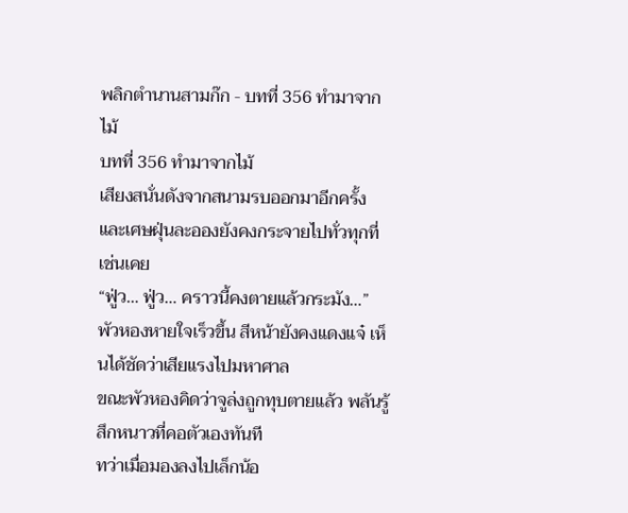พลิกตำนานสามก๊ก - บทที่ 356 ทำมาจากไม้
บทที่ 356 ทำมาจากไม้
เสียงสนั่นดังจากสนามรบออกมาอีกครั้ง และเศษฝุ่นละอองยังคงกระจายไปทั่วทุกที่เช่นเคย
“ฟู่ว… ฟู่ว… คราวนี้คงตายแล้วกระมัง…”
พัวหองหายใจเร็วขึ้น สีหน้ายังคงแดงแจ๋ เห็นได้ชัดว่าเสียแรงไปมหาศาล
ขณะพัวหองคิดว่าจูล่งถูกทุบตายแล้ว พลันรู้สึกหนาวที่คอตัวเองทันที
ทว่าเมื่อมองลงไปเล็กน้อ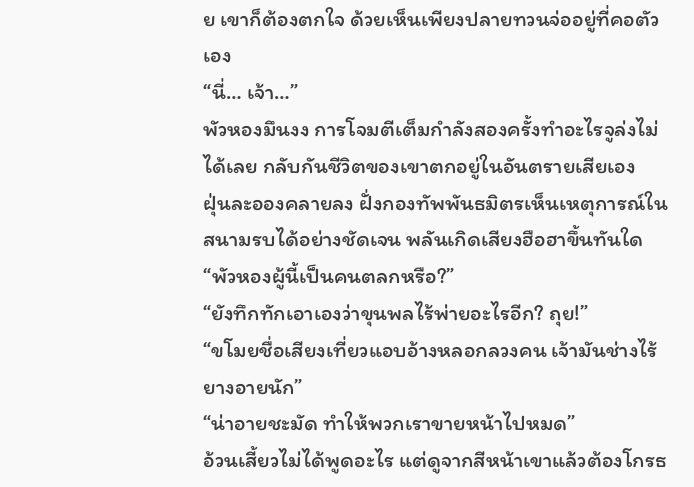ย เขาก็ต้องตกใจ ด้วยเห็นเพียงปลายทวนจ่ออยู่ที่คอตัวเอง
“นี่… เจ้า…”
พัวหองมึนงง การโจมตีเต็มกำลังสองครั้งทำอะไรจูล่งไม่ได้เลย กลับกันชีวิตของเขาตกอยู่ในอันตรายเสียเอง
ฝุ่นละอองคลายลง ฝั่งกองทัพพันธมิตรเห็นเหตุการณ์ในสนามรบได้อย่างชัดเจน พลันเกิดเสียงฮือฮาขึ้นทันใด
“พัวหองผู้นี้เป็นคนตลกหรือ?”
“ยังทึกทักเอาเองว่าขุนพลไร้พ่ายอะไรอีก? ถุย!”
“ขโมยชื่อเสียงเที่ยวแอบอ้างหลอกลวงคน เจ้ามันช่างไร้ยางอายนัก”
“น่าอายชะมัด ทำให้พวกเราขายหน้าไปหมด”
อ้วนเสี้ยวไม่ได้พูดอะไร แต่ดูจากสีหน้าเขาแล้วต้องโกรธ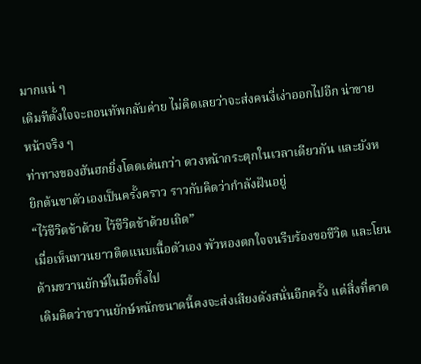มากแน่ ๆ
เดิมทีตั้งใจจะถอนทัพกลับค่าย ไม่คิดเลยว่าจะส่งคนงี่เง่าออกไปอีก น่าขายหน้าจริง ๆ
ท่าทางของฮันฮกยิ่งโดดเด่นกว่า ดวงหน้ากระตุกในเวลาเดียวกัน และยังหยิกต้นขาตัวเองเป็นครั้งคราว ราวกับคิดว่ากำลังฝันอยู่
“ไว้ชีวิตข้าด้วย ไว้ชีวิตข้าด้วยเถิด”
เมื่อเห็นทวนยาวติดแนบเนื้อตัวเอง พัวหองตกใจจนรีบร้องขอชีวิต และโยนด้ามขวานยักษ์ในมือทิ้งไป
เดิมคิดว่าขวานยักษ์หนักขนาดนี้คงจะส่งเสียงดังสนั่นอีกครั้ง แต่สิ่งที่คาด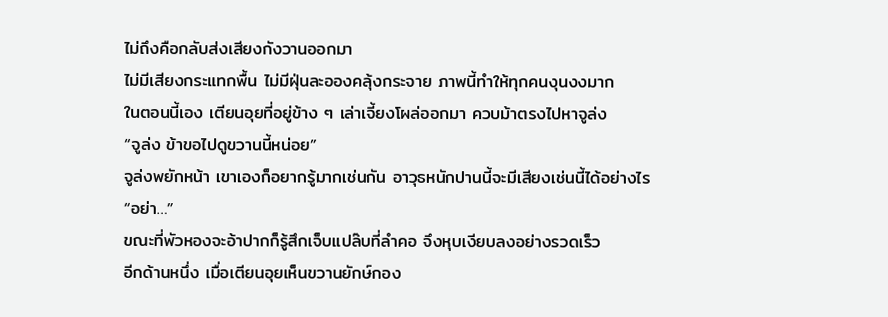ไม่ถึงคือกลับส่งเสียงกังวานออกมา
ไม่มีเสียงกระแทกพื้น ไม่มีฝุ่นละอองคลุ้งกระจาย ภาพนี้ทำให้ทุกคนงุนงงมาก
ในตอนนี้เอง เตียนอุยที่อยู่ข้าง ๆ เล่าเจี้ยงโผล่ออกมา ควบม้าตรงไปหาจูล่ง
“จูล่ง ข้าขอไปดูขวานนี้หน่อย”
จูล่งพยักหน้า เขาเองก็อยากรู้มากเช่นกัน อาวุธหนักปานนี้จะมีเสียงเช่นนี้ได้อย่างไร
“อย่า…”
ขณะที่พัวหองจะอ้าปากก็รู้สึกเจ็บแปล๊บที่ลำคอ จึงหุบเงียบลงอย่างรวดเร็ว
อีกด้านหนึ่ง เมื่อเตียนอุยเห็นขวานยักษ์กอง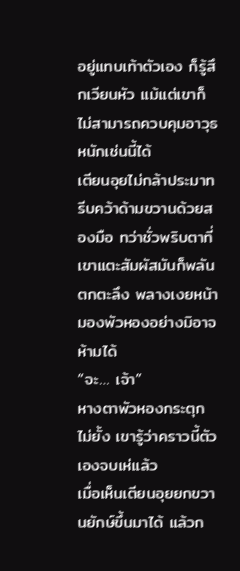อยู่แทบเท้าตัวเอง ก็รู้สึกเวียนหัว แม้แต่เขาก็ไม่สามารถควบคุมอาวุธหนักเช่นนี้ได้
เตียนอุยไม่กล้าประมาท รีบคว้าด้ามขวานด้วยสองมือ ทว่าชั่วพริบตาที่เขาแตะสัมผัสมันก็พลันตกตะลึง พลางเงยหน้ามองพัวหองอย่างมิอาจห้ามได้
“จะ… เจ้า”
หางตาพัวหองกระตุกไม่ยั้ง เขารู้ว่าคราวนี้ตัวเองจบเห่แล้ว
เมื่อเห็นเตียนอุยยกขวานยักษ์ขึ้นมาได้ แล้วก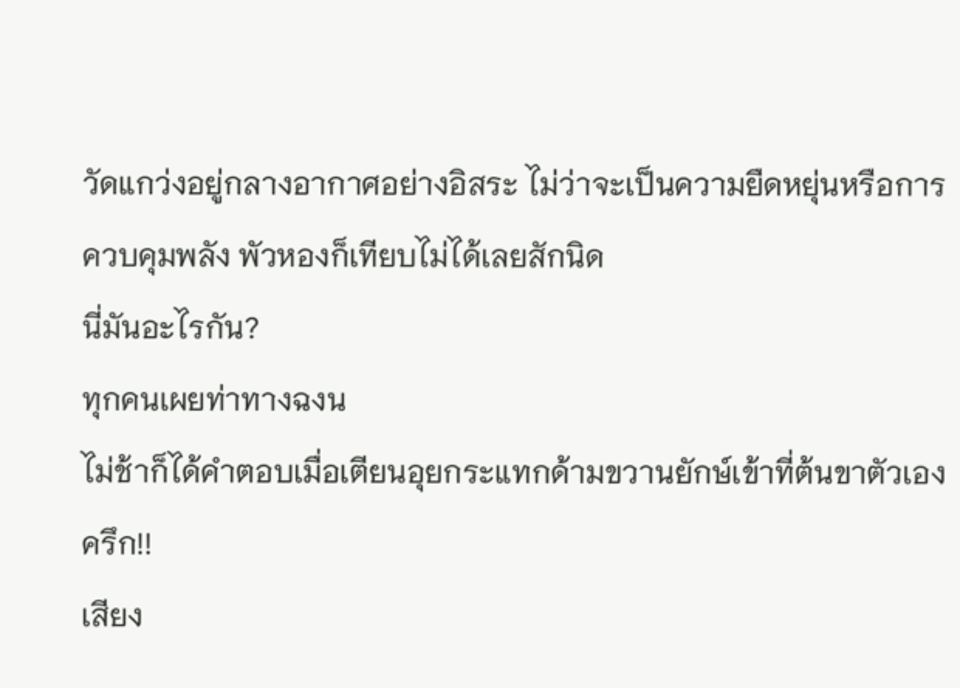วัดแกว่งอยู่กลางอากาศอย่างอิสระ ไม่ว่าจะเป็นความยืดหยุ่นหรือการควบคุมพลัง พัวหองก็เทียบไม่ได้เลยสักนิด
นี่มันอะไรกัน?
ทุกคนเผยท่าทางฉงน
ไม่ช้าก็ได้คำตอบเมื่อเตียนอุยกระแทกด้ามขวานยักษ์เข้าที่ต้นขาตัวเอง
ครึก!!
เสียง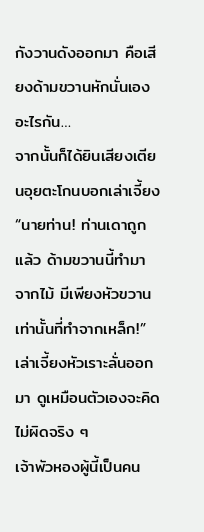กังวานดังออกมา คือเสียงด้ามขวานหักนั่นเอง
อะไรกัน…
จากนั้นก็ได้ยินเสียงเตียนอุยตะโกนบอกเล่าเจี้ยง
“นายท่าน! ท่านเดาถูกแล้ว ด้ามขวานนี้ทำมาจากไม้ มีเพียงหัวขวานเท่านั้นที่ทำจากเหล็ก!”
เล่าเจี้ยงหัวเราะลั่นออกมา ดูเหมือนตัวเองจะคิดไม่ผิดจริง ๆ
เจ้าพัวหองผู้นี้เป็นคน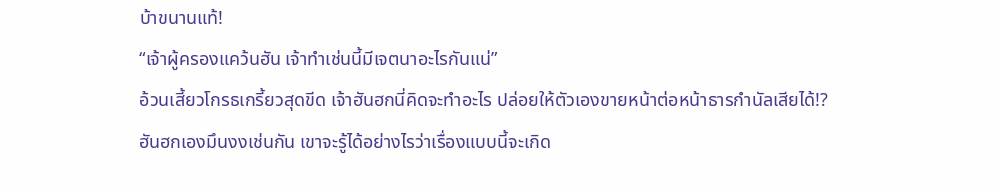บ้าขนานแท้!
“เจ้าผู้ครองแคว้นฮัน เจ้าทำเช่นนี้มีเจตนาอะไรกันแน่”
อ้วนเสี้ยวโกรธเกรี้ยวสุดขีด เจ้าฮันฮกนี่คิดจะทำอะไร ปล่อยให้ตัวเองขายหน้าต่อหน้าธารกำนัลเสียได้!?
ฮันฮกเองมึนงงเช่นกัน เขาจะรู้ได้อย่างไรว่าเรื่องแบบนี้จะเกิด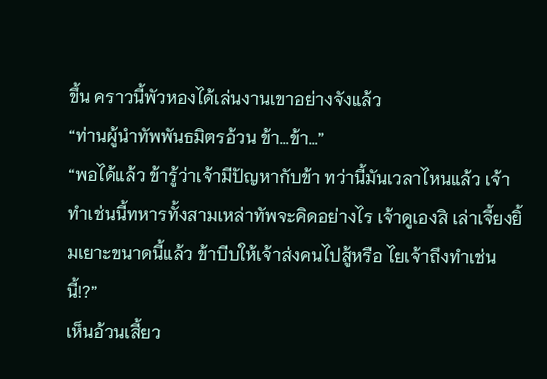ขึ้น คราวนี้พัวหองได้เล่นงานเขาอย่างจังแล้ว
“ท่านผู้นำทัพพันธมิตรอ้วน ข้า…ข้า…”
“พอได้แล้ว ข้ารู้ว่าเจ้ามีปัญหากับข้า ทว่านี้มันเวลาไหนแล้ว เจ้าทำเช่นนี้ทหารทั้งสามเหล่าทัพจะคิดอย่างไร เจ้าดูเองสิ เล่าเจี้ยงยิ้มเยาะขนาดนี้แล้ว ข้าบีบให้เจ้าส่งคนไปสู้หรือ ไยเจ้าถึงทำเช่นนี้!?”
เห็นอ้วนเสี้ยว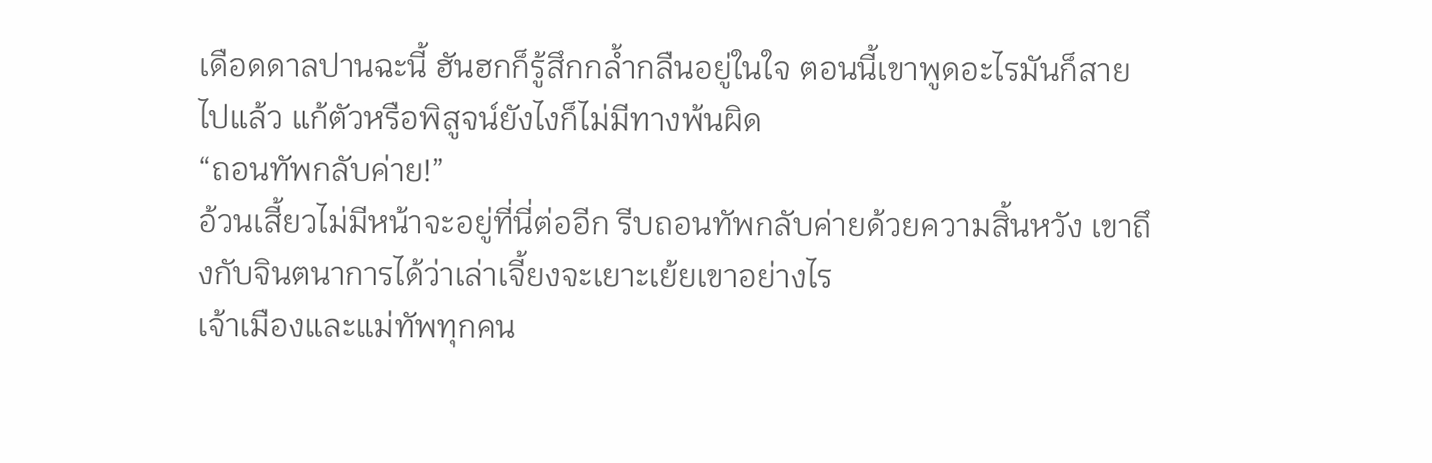เดือดดาลปานฉะนี้ ฮันฮกก็รู้สึกกล้ำกลืนอยู่ในใจ ตอนนี้เขาพูดอะไรมันก็สายไปแล้ว แก้ตัวหรือพิสูจน์ยังไงก็ไม่มีทางพ้นผิด
“ถอนทัพกลับค่าย!”
อ้วนเสี้ยวไม่มีหน้าจะอยู่ที่นี่ต่ออีก รีบถอนทัพกลับค่ายด้วยความสิ้นหวัง เขาถึงกับจินตนาการได้ว่าเล่าเจี้ยงจะเยาะเย้ยเขาอย่างไร
เจ้าเมืองและแม่ทัพทุกคน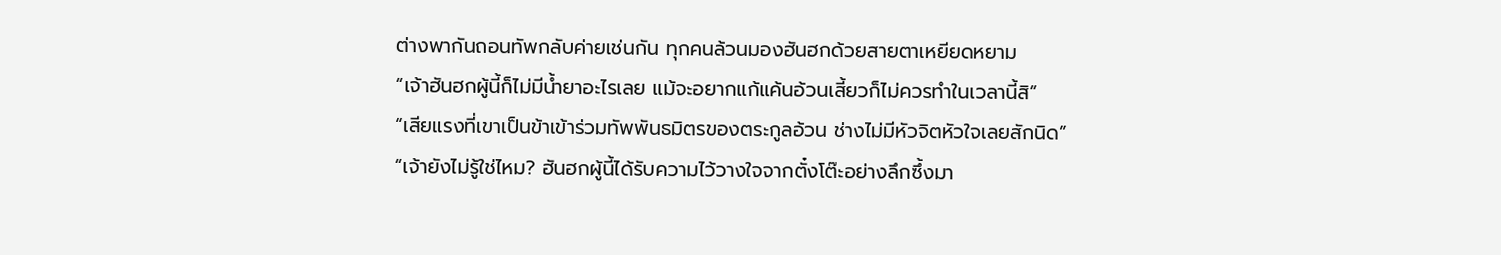ต่างพากันถอนทัพกลับค่ายเช่นกัน ทุกคนล้วนมองฮันฮกด้วยสายตาเหยียดหยาม
“เจ้าฮันฮกผู้นี้ก็ไม่มีน้ำยาอะไรเลย แม้จะอยากแก้แค้นอ้วนเสี้ยวก็ไม่ควรทำในเวลานี้สิ”
“เสียแรงที่เขาเป็นข้าเข้าร่วมทัพพันธมิตรของตระกูลอ้วน ช่างไม่มีหัวจิตหัวใจเลยสักนิด”
“เจ้ายังไม่รู้ใช่ไหม? ฮันฮกผู้นี้ได้รับความไว้วางใจจากตั๋งโต๊ะอย่างลึกซึ้งมา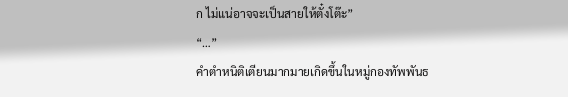ก ไม่แน่อาจจะเป็นสายให้ตั๋งโต๊ะ”
“…”
คำตำหนิติเตียนมากมายเกิดขึ้นในหมู่กองทัพพันธ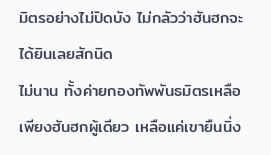มิตรอย่างไม่ปิดบัง ไม่กลัวว่าฮันฮกจะได้ยินเลยสักนิด
ไม่นาน ทั้งค่ายกองทัพพันธมิตรเหลือเพียงฮันฮกผู้เดียว เหลือแค่เขายืนนิ่ง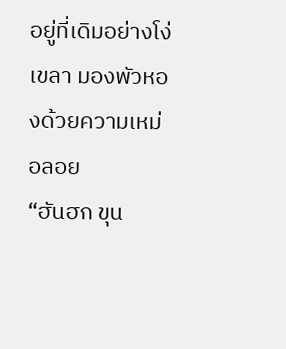อยู่ที่เดิมอย่างโง่เขลา มองพัวหองด้วยความเหม่อลอย
“ฮันฮก ขุน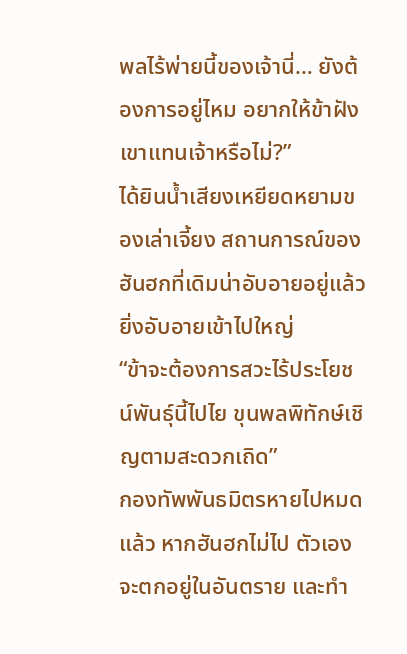พลไร้พ่ายนี้ของเจ้านี่… ยังต้องการอยู่ไหม อยากให้ข้าฝังเขาแทนเจ้าหรือไม่?”
ได้ยินน้ำเสียงเหยียดหยามของเล่าเจี้ยง สถานการณ์ของฮันฮกที่เดิมน่าอับอายอยู่แล้วยิ่งอับอายเข้าไปใหญ่
“ข้าจะต้องการสวะไร้ประโยชน์พันธ์ุนี้ไปไย ขุนพลพิทักษ์เชิญตามสะดวกเถิด”
กองทัพพันธมิตรหายไปหมดแล้ว หากฮันฮกไม่ไป ตัวเองจะตกอยู่ในอันตราย และทำ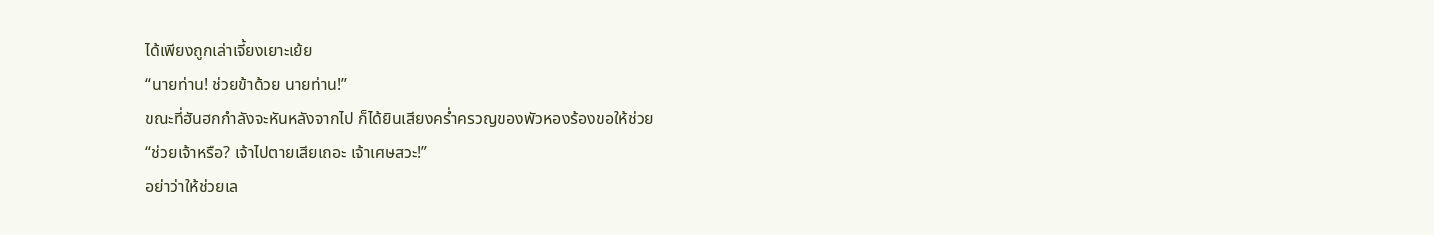ได้เพียงถูกเล่าเจี้ยงเยาะเย้ย
“นายท่าน! ช่วยข้าด้วย นายท่าน!”
ขณะที่ฮันฮกกำลังจะหันหลังจากไป ก็ได้ยินเสียงคร่ำครวญของพัวหองร้องขอให้ช่วย
“ช่วยเจ้าหรือ? เจ้าไปตายเสียเถอะ เจ้าเศษสวะ!”
อย่าว่าให้ช่วยเล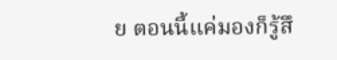ย ตอนนี้แค่มองก็รู้สึ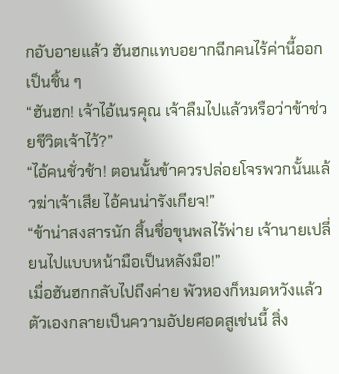กอับอายแล้ว ฮันฮกแทบอยากฉีกคนไร้ค่านี้ออกเป็นชิ้น ๆ
“ฮันฮก! เจ้าไอ้เนรคุณ เจ้าลืมไปแล้วหรือว่าข้าช่วยชีวิตเจ้าไว้?”
“ไอ้คนชั่วช้า! ตอนนั้นข้าควรปล่อยโจรพวกนั้นแล้วฆ่าเจ้าเสีย ไอ้คนน่ารังเกียจ!”
“ข้าน่าสงสารนัก สิ้นชื่อขุนพลไร้พ่าย เจ้านายเปลี่ยนไปแบบหน้ามือเป็นหลังมือ!”
เมื่อฮันฮกกลับไปถึงค่าย พัวหองก็หมดหวังแล้ว ตัวเองกลายเป็นความอัปยศอดสูเช่นนี้ สิ่ง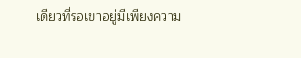เดียวที่รอเขาอยู่มีเพียงความ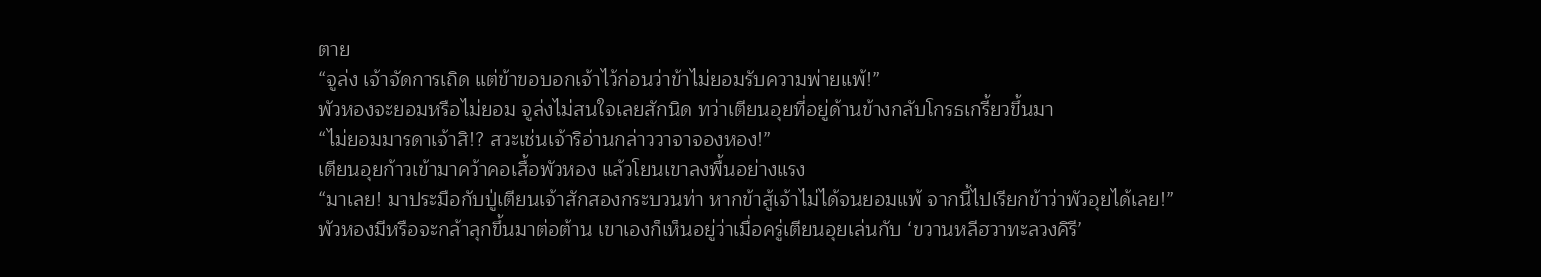ตาย
“จูล่ง เจ้าจัดการเถิด แต่ข้าขอบอกเจ้าไว้ก่อนว่าข้าไม่ยอมรับความพ่ายแพ้!”
พัวหองจะยอมหรือไม่ยอม จูล่งไม่สนใจเลยสักนิด ทว่าเตียนอุยที่อยู่ด้านข้างกลับโกรธเกรี้ยวขึ้นมา
“ไม่ยอมมารดาเจ้าสิ!? สวะเช่นเจ้าริอ่านกล่าววาจาจองหอง!”
เตียนอุยก้าวเข้ามาคว้าคอเสื้อพัวหอง แล้วโยนเขาลงพื้นอย่างแรง
“มาเลย! มาประมือกับปู่เตียนเจ้าสักสองกระบวนท่า หากข้าสู้เจ้าไม่ได้จนยอมแพ้ จากนี้ไปเรียกข้าว่าพัวอุยได้เลย!”
พัวหองมีหรือจะกล้าลุกขึ้นมาต่อต้าน เขาเองก็เห็นอยู่ว่าเมื่อครู่เตียนอุยเล่นกับ ‘ขวานหลีฮวาทะลวงคิรี’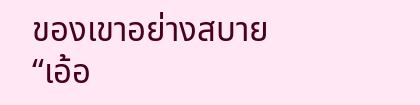ของเขาอย่างสบาย
“เอ้อ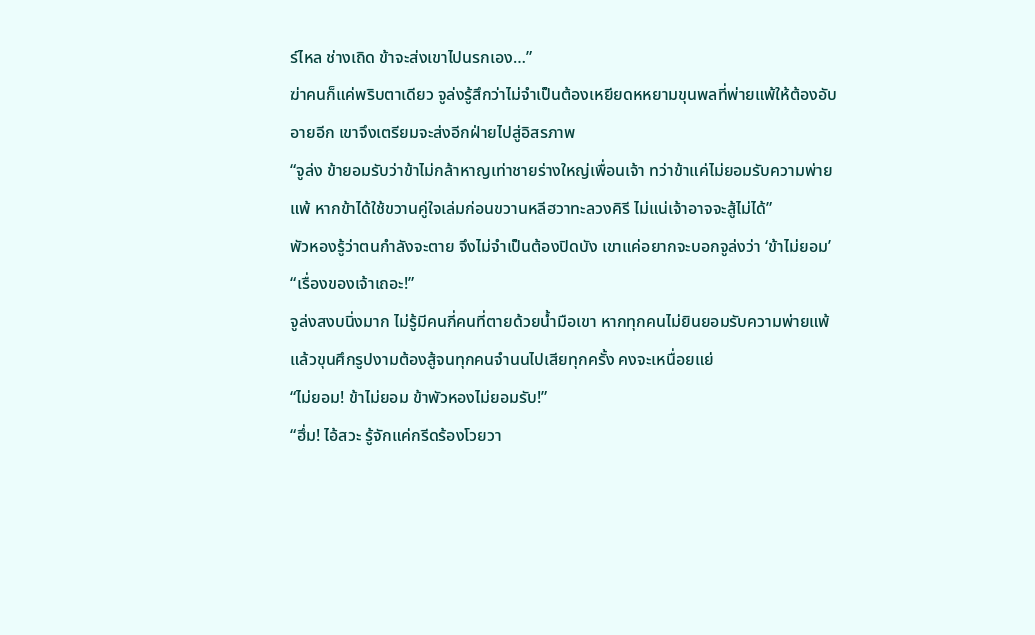ร์ไหล ช่างเถิด ข้าจะส่งเขาไปนรกเอง…”
ฆ่าคนก็แค่พริบตาเดียว จูล่งรู้สึกว่าไม่จำเป็นต้องเหยียดหหยามขุนพลที่พ่ายแพ้ให้ต้องอับอายอีก เขาจึงเตรียมจะส่งอีกฝ่ายไปสู่อิสรภาพ
“จูล่ง ข้ายอมรับว่าข้าไม่กล้าหาญเท่าชายร่างใหญ่เพื่อนเจ้า ทว่าข้าแค่ไม่ยอมรับความพ่ายแพ้ หากข้าได้ใช้ขวานคู่ใจเล่มก่อนขวานหลีฮวาทะลวงคิรี ไม่แน่เจ้าอาจจะสู้ไม่ได้”
พัวหองรู้ว่าตนกำลังจะตาย จึงไม่จำเป็นต้องปิดบัง เขาแค่อยากจะบอกจูล่งว่า ‘ข้าไม่ยอม’
“เรื่องของเจ้าเถอะ!”
จูล่งสงบนิ่งมาก ไม่รู้มีคนกี่คนที่ตายด้วยน้ำมือเขา หากทุกคนไม่ยินยอมรับความพ่ายแพ้ แล้วขุนศึกรูปงามต้องสู้จนทุกคนจำนนไปเสียทุกครั้ง คงจะเหนื่อยแย่
“ไม่ยอม! ข้าไม่ยอม ข้าพัวหองไม่ยอมรับ!”
“ฮึ่ม! ไอ้สวะ รู้จักแค่กรีดร้องโวยวา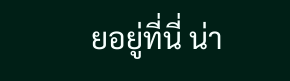ยอยู่ที่นี่ น่า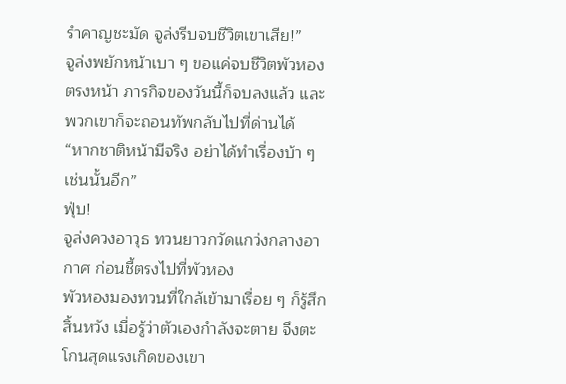รำคาญชะมัด จูล่งรีบจบชีวิตเขาเสีย!”
จูล่งพยักหน้าเบา ๆ ขอแค่จบชีวิตพัวหองตรงหน้า ภารกิจของวันนี้ก็จบลงแล้ว และพวกเขาก็จะถอนทัพกลับไปที่ด่านได้
“หากชาติหน้ามีจริง อย่าได้ทำเรื่องบ้า ๆ เช่นนั้นอีก”
ฟุ่บ!
จูล่งควงอาวุธ ทวนยาวกวัดแกว่งกลางอากาศ ก่อนชี้ตรงไปที่พัวหอง
พัวหองมองทวนที่ใกล้เข้ามาเรื่อย ๆ ก็รู้สึกสิ้นหวัง เมื่อรู้ว่าตัวเองกำลังจะตาย จึงตะโกนสุดแรงเกิดของเขา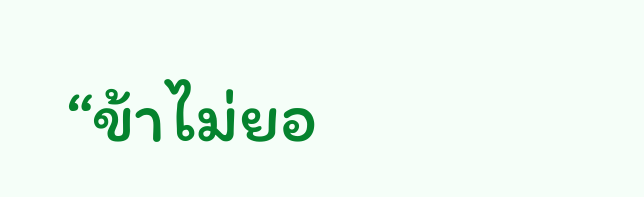“ข้าไม่ยอ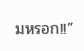มหรอก!!”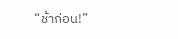“ช้าก่อน!”